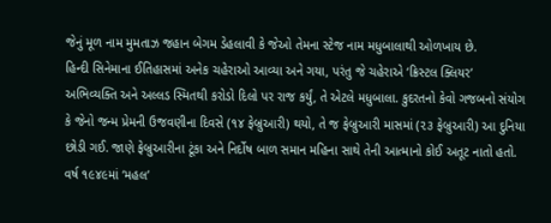જેનું મૂળ નામ મુમતાઝ જહાન બેગમ ડેહલાવી કે જેઓ તેમના સ્ટેજ નામ મધુબાલાથી ઓળખાય છે.
હિન્દી સિનેમાના ઈતિહાસમાં અનેક ચહેરાઓ આવ્યા અને ગયા, પરંતુ જે ચહેરાએ ‘ક્રિસ્ટલ ક્લિયર’ અભિવ્યક્તિ અને અલ્લડ સ્મિતથી કરોડો દિલો પર રાજ કર્યું, તે એટલે મધુબાલા. કુદરતનો કેવો ગજબનો સંયોગ કે જેનો જન્મ પ્રેમની ઉજવણીના દિવસે (૧૪ ફેબ્રુઆરી) થયો, તે જ ફેબ્રુઆરી માસમાં (૨૩ ફેબ્રુઆરી) આ દુનિયા છોડી ગઈ. જાણે ફેબ્રુઆરીના ટૂંકા અને નિર્દોષ બાળ સમાન મહિના સાથે તેની આત્માનો કોઈ અતૂટ નાતો હતો.
વર્ષ ૧૯૪૯માં ‘મહલ’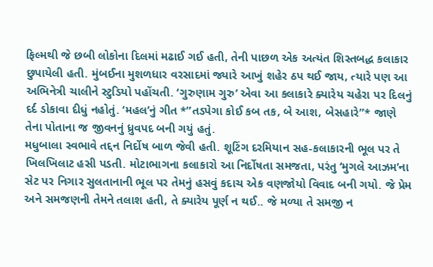ફિલ્મથી જે છબી લોકોના દિલમાં મઢાઈ ગઈ હતી, તેની પાછળ એક અત્યંત શિસ્તબદ્ધ કલાકાર છુપાયેલી હતી. મુંબઈના મુશળધાર વરસાદમાં જ્યારે આખું શહેર ઠપ થઈ જાય, ત્યારે પણ આ અભિનેત્રી ચાલીને સ્ટુડિયો પહોંચતી. ‘ગુરુણામ ગુરુ’ એવા આ કલાકારે ક્યારેય ચહેરા પર દિલનું દર્દ ડોકાવા દીધું નહોતું. ‘મહલ’નું ગીત *”તડપેગા કોઈ કબ તક, બે આશ, બેસહારે”* જાણે તેના પોતાના જ જીવનનું ધ્રુવપદ બની ગયું હતું.
મધુબાલા સ્વભાવે તદ્દન નિર્દોષ બાળ જેવી હતી. શૂટિંગ દરમિયાન સહ-કલાકારની ભૂલ પર તે ખિલખિલાટ હસી પડતી. મોટાભાગના કલાકારો આ નિર્દોષતા સમજતા, પરંતુ ‘મુગલે આઝમ’ના સેટ પર નિગાર સુલતાનાની ભૂલ પર તેમનું હસવું કદાચ એક વણજોયો વિવાદ બની ગયો. જે પ્રેમ અને સમજણની તેમને તલાશ હતી, તે ક્યારેય પૂર્ણ ન થઈ.. જે મળ્યા તે સમજી ન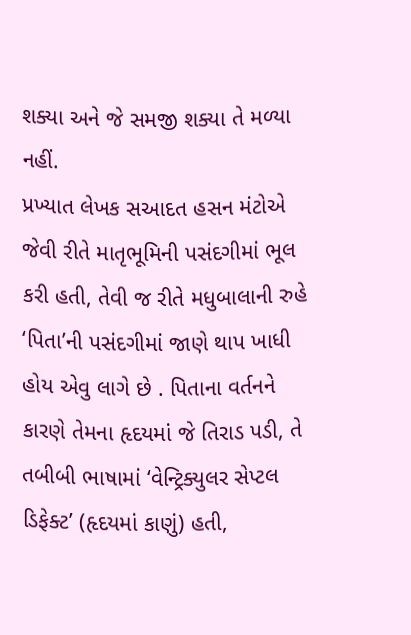શક્યા અને જે સમજી શક્યા તે મળ્યા નહીં.
પ્રખ્યાત લેખક સઆદત હસન મંટોએ જેવી રીતે માતૃભૂમિની પસંદગીમાં ભૂલ કરી હતી, તેવી જ રીતે મધુબાલાની રુહે ‘પિતા’ની પસંદગીમાં જાણે થાપ ખાધી હોય એવુ લાગે છે . પિતાના વર્તનને કારણે તેમના હૃદયમાં જે તિરાડ પડી, તે તબીબી ભાષામાં ‘વેન્ટ્રિક્યુલર સેપ્ટલ ડિફેક્ટ’ (હૃદયમાં કાણું) હતી,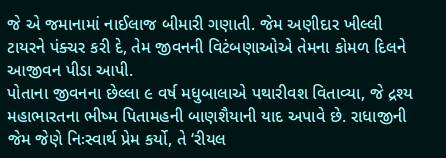જે એ જમાનામાં નાઈલાજ બીમારી ગણાતી. જેમ અણીદાર ખીલ્લી ટાયરને પંક્ચર કરી દે, તેમ જીવનની વિટંબણાઓએ તેમના કોમળ દિલને આજીવન પીડા આપી.
પોતાના જીવનના છેલ્લા ૯ વર્ષ મધુબાલાએ પથારીવશ વિતાવ્યા, જે દ્રશ્ય મહાભારતના ભીષ્મ પિતામહની બાણશૈયાની યાદ અપાવે છે. રાધાજીની જેમ જેણે નિઃસ્વાર્થ પ્રેમ કર્યો, તે ‘રીયલ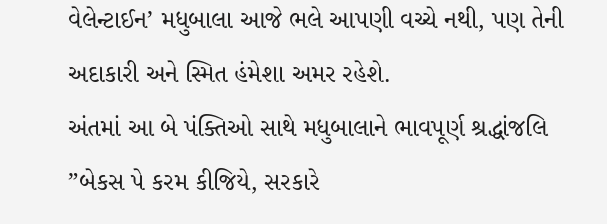વેલેન્ટાઈન’ મધુબાલા આજે ભલે આપણી વચ્ચે નથી, પણ તેની અદાકારી અને સ્મિત હંમેશા અમર રહેશે.
અંતમાં આ બે પંક્તિઓ સાથે મધુબાલાને ભાવપૂર્ણ શ્રદ્ધાંજલિ
”બેકસ પે કરમ કીજિયે, સરકારે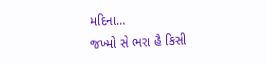મદિના…
જખ્મો સે ભરા હૈ કિસી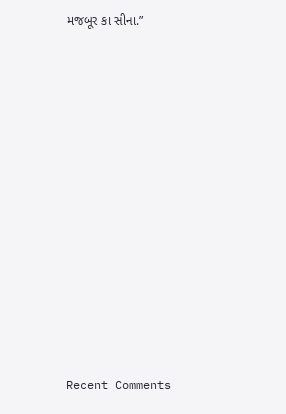મજબૂર કા સીના.”


















Recent Comments